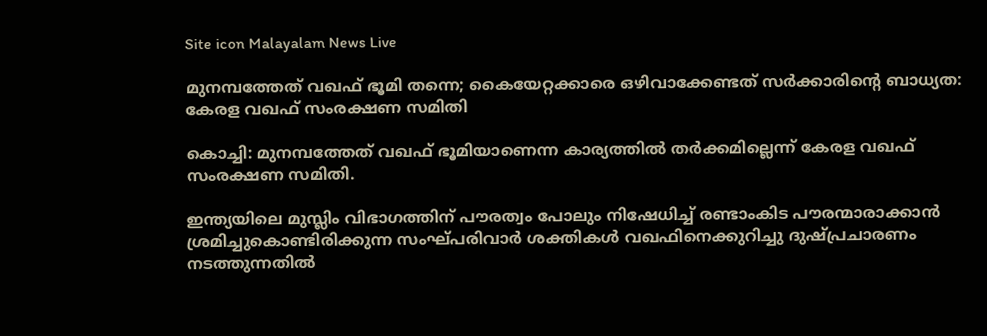Site icon Malayalam News Live

മുനമ്പത്തേത് വഖഫ് ഭൂമി തന്നെ; കൈയേറ്റക്കാരെ ഒഴിവാക്കേണ്ടത് സര്‍ക്കാരിന്‍റെ ബാധ്യത: കേരള വഖഫ് സംരക്ഷണ സമിതി

കൊച്ചി: മുനമ്പത്തേത് വഖഫ് ഭൂമിയാണെന്ന കാര്യത്തില്‍ തര്‍ക്കമില്ലെന്ന് കേരള വഖഫ് സംരക്ഷണ സമിതി.

ഇന്ത്യയിലെ മുസ്ലിം വിഭാഗത്തിന് പൗരത്വം പോലും നിഷേധിച്ച്‌ രണ്ടാംകിട പൗരന്മാരാക്കാന്‍ ശ്രമിച്ചുകൊണ്ടിരിക്കുന്ന സംഘ്പരിവാര്‍ ശക്തികള്‍ വഖഫിനെക്കുറിച്ചു ദുഷ്പ്രചാരണം നടത്തുന്നതില്‍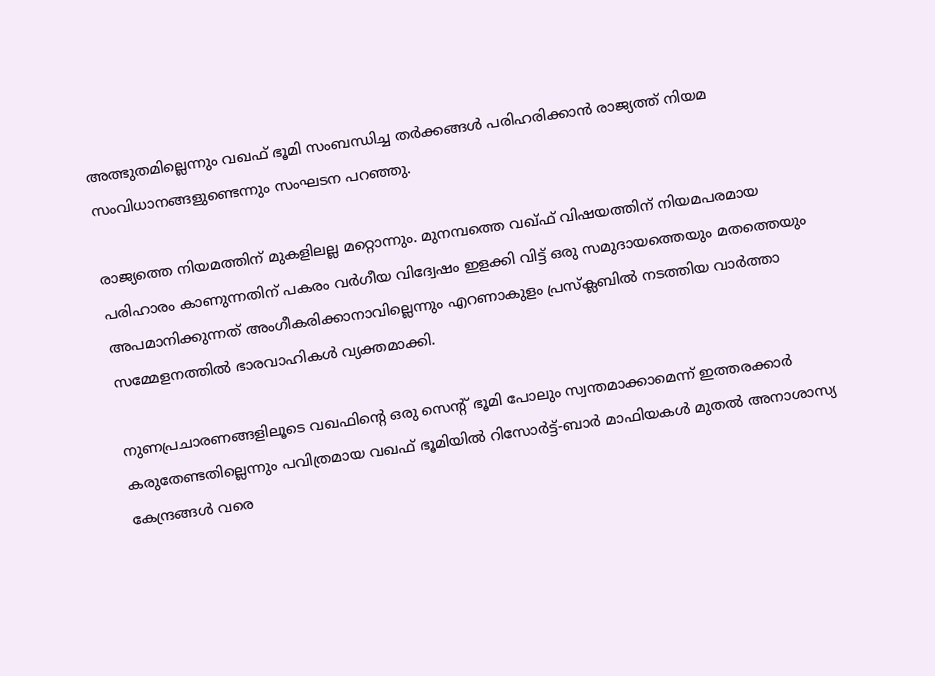അത്ഭുതമില്ലെന്നും വഖഫ് ഭൂമി സംബന്ധിച്ച തര്‍ക്കങ്ങള്‍ പരിഹരിക്കാന്‍ രാജ്യത്ത് നിയമ സംവിധാനങ്ങളുണ്ടെന്നും സംഘടന പറഞ്ഞു.

രാജ്യത്തെ നിയമത്തിന് മുകളിലല്ല മറ്റൊന്നും. മുനമ്പത്തെ വഖ്ഫ് വിഷയത്തിന് നിയമപരമായ പരിഹാരം കാണുന്നതിന് പകരം വര്‍ഗീയ വിദ്വേഷം ഇളക്കി വിട്ട് ഒരു സമുദായത്തെയും മതത്തെയും അപമാനിക്കുന്നത് അംഗീകരിക്കാനാവില്ലെന്നും എറണാകുളം പ്രസ്‌ക്ലബില്‍ നടത്തിയ വാര്‍ത്താ സമ്മേളനത്തില്‍ ഭാരവാഹികള്‍ വ്യക്തമാക്കി.

നുണപ്രചാരണങ്ങളിലൂടെ വഖഫിന്റെ ഒരു സെന്റ് ഭൂമി പോലും സ്വന്തമാക്കാമെന്ന് ഇത്തരക്കാര്‍ കരുതേണ്ടതില്ലെന്നും പവിത്രമായ വഖഫ് ഭൂമിയില്‍ റിസോര്‍ട്ട്-ബാര്‍ മാഫിയകള്‍ മുതല്‍ അനാശാസ്യ കേന്ദ്രങ്ങള്‍ വരെ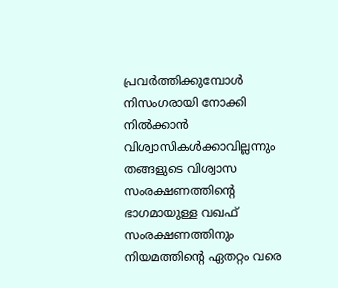പ്രവര്‍ത്തിക്കുമ്പോള്‍ നിസംഗരായി നോക്കി നില്‍ക്കാന്‍ വിശ്വാസികള്‍ക്കാവില്ലന്നും തങ്ങളുടെ വിശ്വാസ സംരക്ഷണത്തിന്റെ ഭാഗമായുള്ള വഖഫ് സംരക്ഷണത്തിനും നിയമത്തിന്റെ ഏതറ്റം വരെ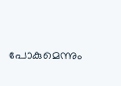പോകുമെന്നും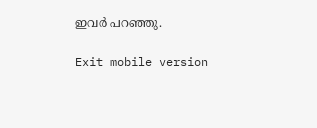ഇവര്‍ പറഞ്ഞു.

Exit mobile version